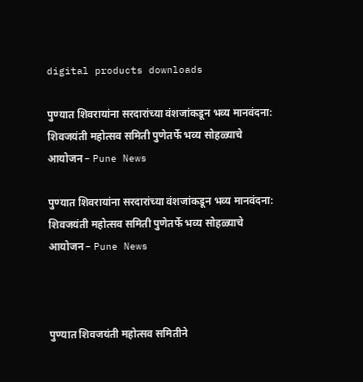digital products downloads

पुण्यात शिवरायांना सरदारांच्या वंशजांकडून भव्य मानवंदना: शिवजयंती महोत्सव समिती पुणेतर्फे भव्य सोहळ्याचे आयोजन – Pune News

पुण्यात शिवरायांना सरदारांच्या वंशजांकडून भव्य मानवंदना:  शिवजयंती महोत्सव समिती पुणेतर्फे भव्य सोहळ्याचे आयोजन – Pune News



पुण्यात शिवजयंती महोत्सव समितीने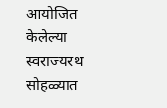आयोजित केलेल्या स्वराज्यरथ सोहळ्यात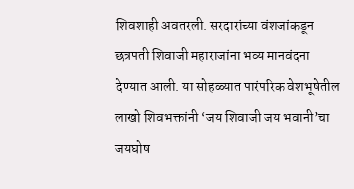शिवशाही अवतरली. सरदारांच्या वंशजांकडून छत्रपती शिवाजी महाराजांना भव्य मानवंदना देण्यात आली. या सोहळ्यात पारंपरिक वेशभूषेतील लाखो शिवभक्तांनी ‘जय शिवाजी जय भवानी’चा जयघोष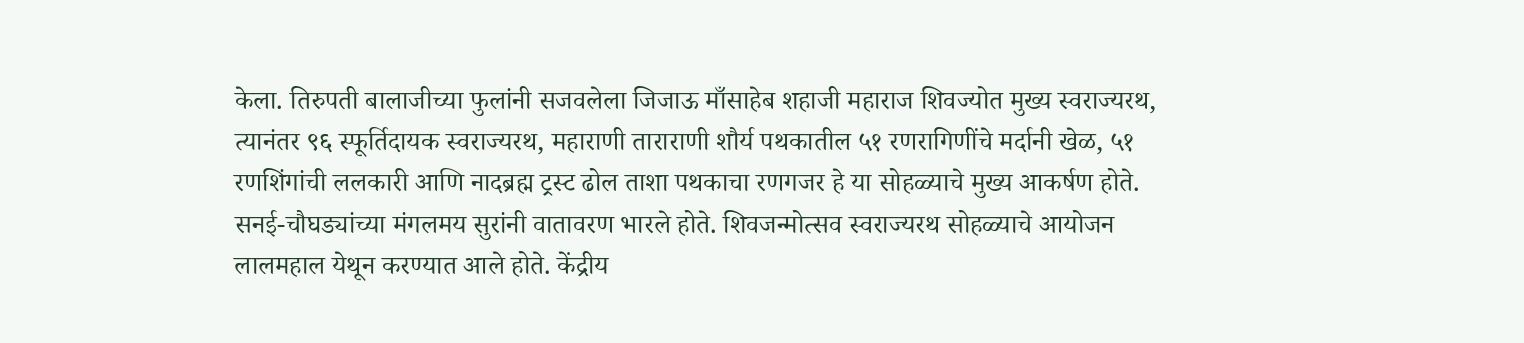केला. तिरुपती बालाजीच्या फुलांनी सजवलेला जिजाऊ माँसाहेब शहाजी महाराज शिवज्योत मुख्य स्वराज्यरथ, त्यानंतर ९६ स्फूर्तिदायक स्वराज्यरथ, महाराणी ताराराणी शौर्य पथकातील ५१ रणरागिणींचे मर्दानी खेळ, ५१ रणशिंगांची ललकारी आणि नादब्रह्म ट्रस्ट ढोल ताशा पथकाचा रणगजर हे या सोहळ्याचे मुख्य आकर्षण होते. सनई-चौघड्यांच्या मंगलमय सुरांनी वातावरण भारले होते. शिवजन्मोत्सव स्वराज्यरथ सोहळ्याचे आयोजन लालमहाल येथून करण्यात आले होते. केंद्रीय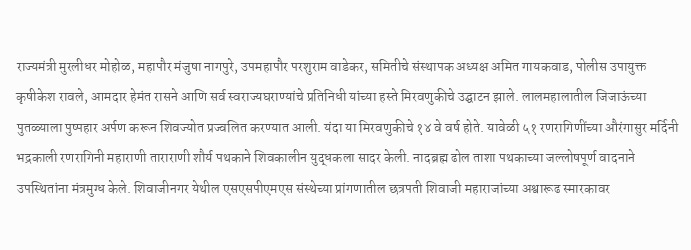राज्यमंत्री मुरलीधर मोहोळ, महापौर मंजुषा नागपुरे, उपमहापौर परशुराम वाडेकर, समितीचे संस्थापक अध्यक्ष अमित गायकवाड, पोलीस उपायुक्त कृषीकेश रावले, आमदार हेमंत रासने आणि सर्व स्वराज्यघराण्यांचे प्रतिनिधी यांच्या हस्ते मिरवणुकीचे उद्घाटन झाले. लालमहालातील जिजाऊंच्या पुतळ्याला पुष्पहार अर्पण करून शिवज्योत प्रज्वलित करण्यात आली. यंदा या मिरवणुकीचे १४ वे वर्ष होते. यावेळी ५१ रणरागिणींच्या औरंगासुर मर्दिनी भद्रकाली रणरागिनी महाराणी ताराराणी शौर्य पथकाने शिवकालीन युद्धकला सादर केली. नादब्रह्म ढोल ताशा पथकाच्या जल्लोषपूर्ण वादनाने उपस्थितांना मंत्रमुग्ध केले. शिवाजीनगर येथील एसएसपीएमएस संस्थेच्या प्रांगणातील छत्रपती शिवाजी महाराजांच्या अश्वारूढ स्मारकावर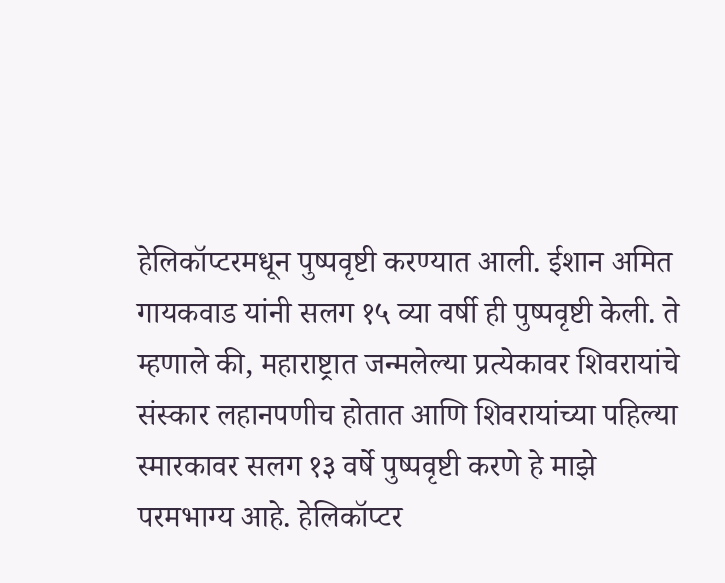हेलिकॉप्टरमधून पुष्पवृष्टी करण्यात आली. ईशान अमित गायकवाड यांनी सलग १५ व्या वर्षी ही पुष्पवृष्टी केली. ते म्हणाले की, महाराष्ट्रात जन्मलेल्या प्रत्येकावर शिवरायांचे संस्कार लहानपणीच होतात आणि शिवरायांच्या पहिल्या स्मारकावर सलग १३ वर्षे पुष्पवृष्टी करणे हे माझे परमभाग्य आहे. हेलिकॉप्टर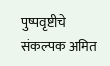पुष्पवृष्टीचे संकल्पक अमित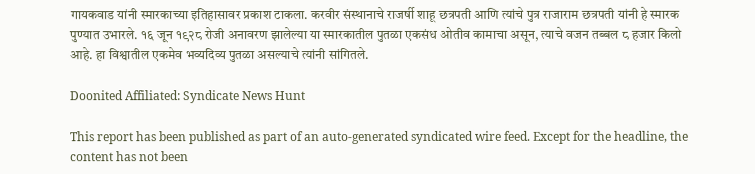गायकवाड यांनी स्मारकाच्या इतिहासावर प्रकाश टाकला. करवीर संस्थानाचे राजर्षी शाहू छत्रपती आणि त्यांचे पुत्र राजाराम छत्रपती यांनी हे स्मारक पुण्यात उभारले. १६ जून १९२८ रोजी अनावरण झालेल्या या स्मारकातील पुतळा एकसंध ओतीव कामाचा असून, त्याचे वजन तब्बल ८ हजार किलो आहे. हा विश्वातील एकमेव भव्यदिव्य पुतळा असल्याचे त्यांनी सांगितले.

Doonited Affiliated: Syndicate News Hunt

This report has been published as part of an auto-generated syndicated wire feed. Except for the headline, the content has not been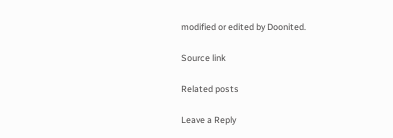modified or edited by Doonited.

Source link

Related posts

Leave a Reply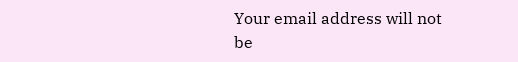Your email address will not be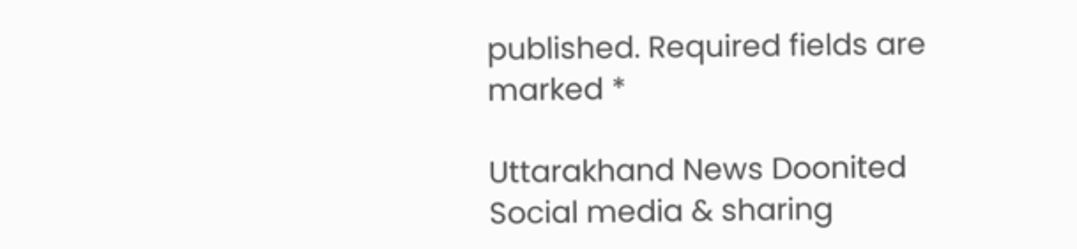published. Required fields are marked *

Uttarakhand News Doonited
Social media & sharing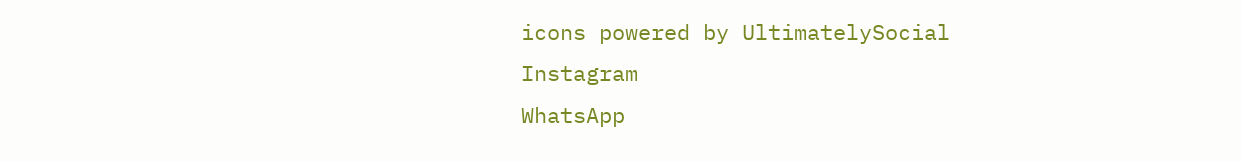icons powered by UltimatelySocial
Instagram
WhatsApp